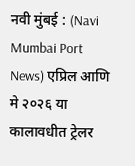नवी मुंबई : (Navi Mumbai Port News) एप्रिल आणि मे २०२६ या कालावधीत ट्रेलर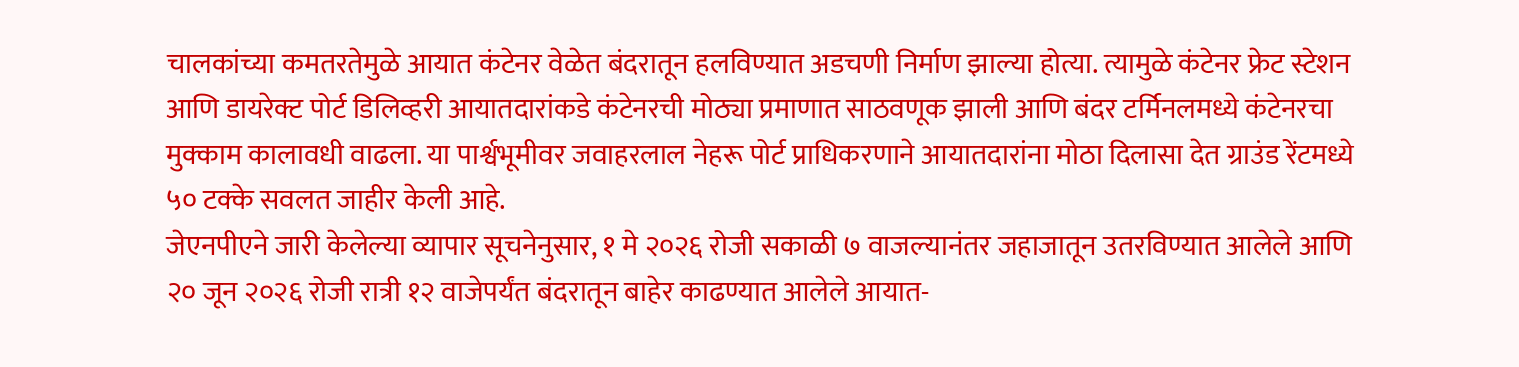चालकांच्या कमतरतेमुळे आयात कंटेनर वेळेत बंदरातून हलविण्यात अडचणी निर्माण झाल्या होत्या. त्यामुळे कंटेनर फ्रेट स्टेशन आणि डायरेक्ट पोर्ट डिलिव्हरी आयातदारांकडे कंटेनरची मोठ्या प्रमाणात साठवणूक झाली आणि बंदर टर्मिनलमध्ये कंटेनरचा मुक्काम कालावधी वाढला. या पार्श्वभूमीवर जवाहरलाल नेहरू पोर्ट प्राधिकरणाने आयातदारांना मोठा दिलासा देत ग्राउंड रेंटमध्ये ५० टक्के सवलत जाहीर केली आहे.
जेएनपीएने जारी केलेल्या व्यापार सूचनेनुसार, १ मे २०२६ रोजी सकाळी ७ वाजल्यानंतर जहाजातून उतरविण्यात आलेले आणि २० जून २०२६ रोजी रात्री १२ वाजेपर्यंत बंदरातून बाहेर काढण्यात आलेले आयात-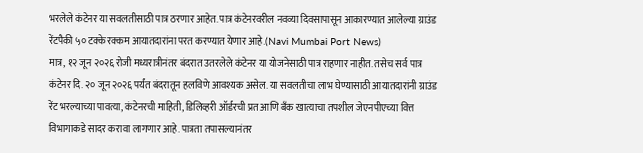भरलेले कंटेनर या सवलतीसाठी पात्र ठरणार आहेत. पात्र कंटेनरवरील नवव्या दिवसापासून आकारण्यात आलेल्या ग्राउंड रेंटपैकी ५० टक्के रक्कम आयातदारांना परत करण्यात येणार आहे.(Navi Mumbai Port News)
मात्र, १२ जून २०२६ रोजी मध्यरात्रीनंतर बंदरात उतरलेले कंटेनर या योजनेसाठी पात्र राहणार नाहीत. तसेच सर्व पात्र कंटेनर दि. २० जून २०२६ पर्यंत बंदरातून हलविणे आवश्यक असेल. या सवलतीचा लाभ घेण्यासाठी आयातदारांनी ग्राउंड रेंट भरल्याच्या पावत्या, कंटेनरची माहिती, डिलिव्हरी ऑर्डरची प्रत आणि बँक खात्याचा तपशील जेएनपीएच्या वित्त विभागाकडे सादर करावा लागणार आहे. पात्रता तपासल्यानंतर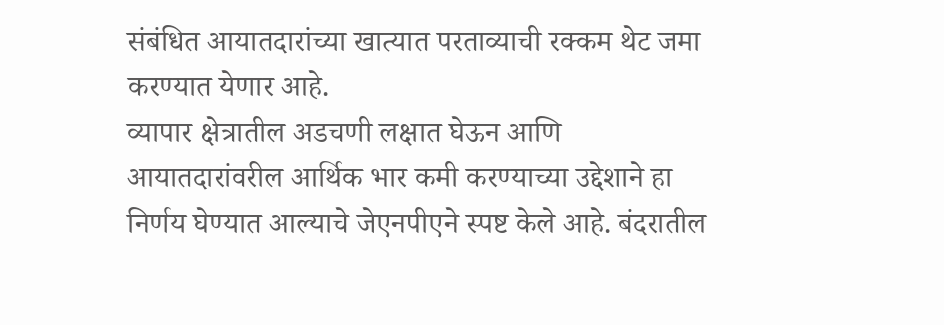संबंधित आयातदारांच्या खात्यात परताव्याची रक्कम थेट जमा करण्यात येणार आहे.
व्यापार क्षेत्रातील अडचणी लक्षात घेऊन आणि आयातदारांवरील आर्थिक भार कमी करण्याच्या उद्देशाने हा निर्णय घेण्यात आल्याचे जेएनपीएने स्पष्ट केले आहे. बंदरातील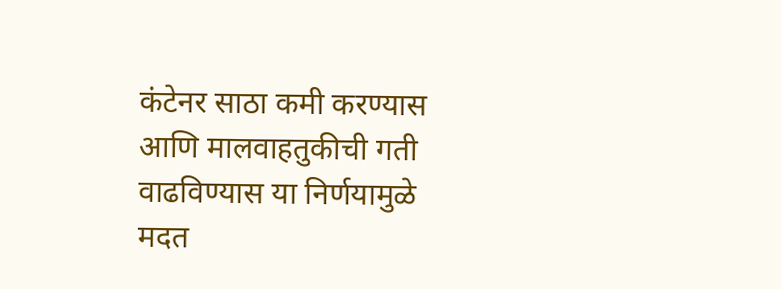कंटेनर साठा कमी करण्यास आणि मालवाहतुकीची गती वाढविण्यास या निर्णयामुळे मदत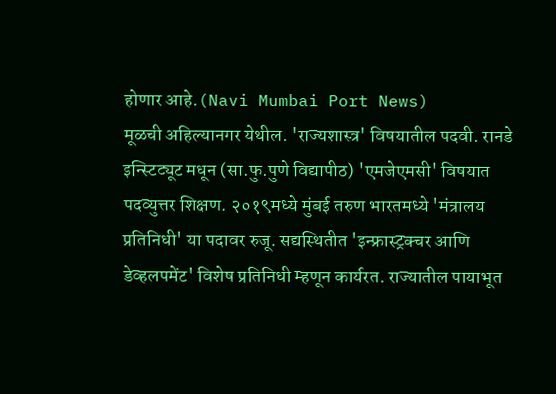होणार आहे.(Navi Mumbai Port News)
मूळची अहिल्यानगर येथील. 'राज्यशास्त्र' विषयातील पदवी. रानडे इन्स्टिट्यूट मधून (सा.फु.पुणे विद्यापीठ) 'एमजेएमसी' विषयात पदव्युत्तर शिक्षण. २०१९मध्ये मुंबई तरुण भारतमध्ये 'मंत्रालय प्रतिनिधी' या पदावर रुजू. सद्यस्थितीत 'इन्फ्रास्ट्रक्चर आणि डेव्हलपमेंट' विशेष प्रतिनिधी म्हणून कार्यरत. राज्यातील पायाभूत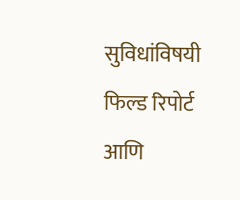सुविधांविषयी फिल्ड रिपोर्ट आणि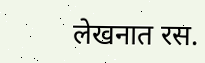लेखनात रस.